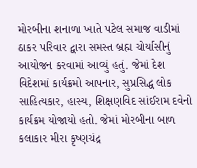મોરબીના શનાળા ખાતે પટેલ સમાજ વાડીમાં ઠાકર પરિવાર દ્વારા સમસ્ત બ્રહ્મ ચોર્યાસીનું આયોજન કરવામાં આવ્યું હતું. જેમાં દેશ વિદેશમાં કાર્યક્રમો આપનાર, સુપ્રસિદ્ધ લોક સાહિત્યકાર, હાસ્ય, શિક્ષણવિદ સાંઈરામ દવેનો કાર્યક્રમ યોજાયો હતો. જેમાં મોરબીના બાળ કલાકાર મીરા કૃષ્ણચંદ્ર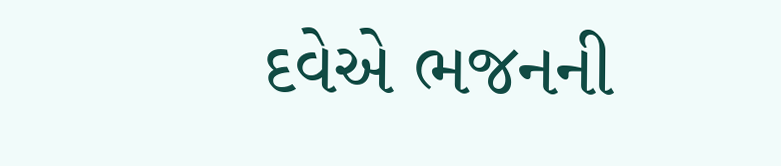દવેએ ભજનની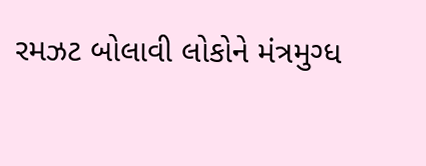રમઝટ બોલાવી લોકોને મંત્રમુગ્ધ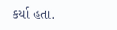કર્યા હતા.